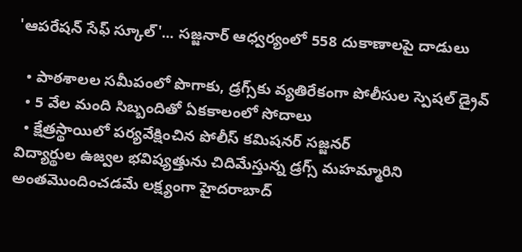'ఆపరేషన్ సేఫ్ స్కూల్'... సజ్జనార్ ఆధ్వర్యంలో 558 దుకాణాలపై దాడులు

  • పాఠశాలల సమీపంలో పొగాకు, డ్రగ్స్‌కు వ్యతిరేకంగా పోలీసుల స్పెషల్ డ్రైవ్
  • 5 వేల మంది సిబ్బందితో ఏకకాలంలో సోదాలు
  • క్షేత్రస్థాయిలో పర్యవేక్షించిన పోలీస్ కమిషనర్ సజ్జనర్
విద్యార్థుల ఉజ్వల భవిష్యత్తును చిదిమేస్తున్న డ్రగ్స్ మహమ్మారిని అంతమొందించడమే లక్ష్యంగా హైదరాబాద్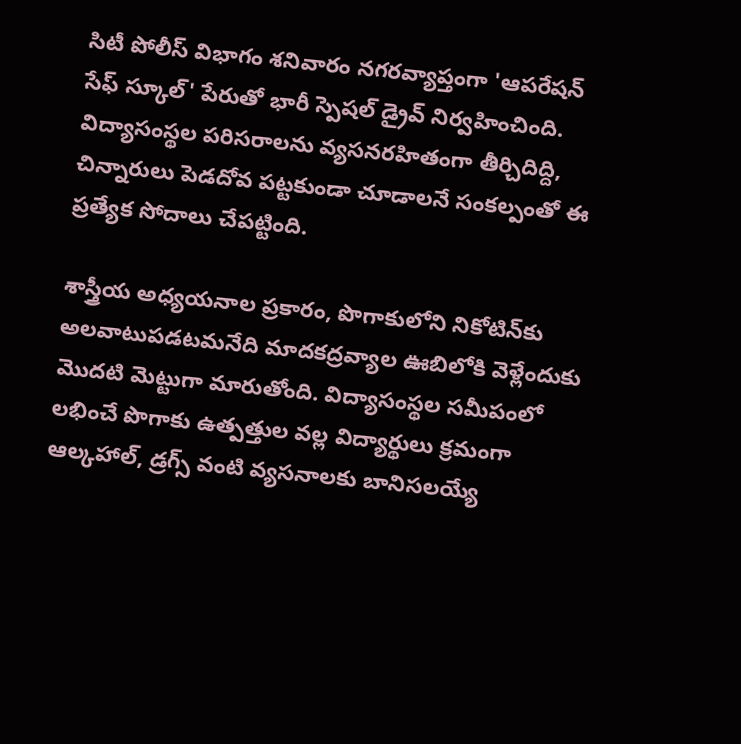సిటీ పోలీస్ విభాగం శనివారం నగరవ్యాప్తంగా 'ఆపరేషన్ సేఫ్ స్కూల్' పేరుతో భారీ స్పెషల్ డ్రైవ్ నిర్వహించింది. విద్యాసంస్థల పరిసరాలను వ్యసనరహితంగా తీర్చిదిద్ది, చిన్నారులు పెడదోవ పట్టకుండా చూడాలనే సంకల్పంతో ఈ ప్రత్యేక సోదాలు చేపట్టింది.

శాస్త్రీయ అధ్యయనాల ప్రకారం, పొగాకులోని నికోటిన్‌కు అలవాటుపడటమనేది మాదకద్రవ్యాల ఊబిలోకి వెళ్లేందుకు మొదటి మెట్టుగా మారుతోంది. విద్యాసంస్థల సమీపంలో లభించే పొగాకు ఉత్పత్తుల వల్ల విద్యార్థులు క్రమంగా ఆల్కహాల్, డ్రగ్స్‌ వంటి వ్యసనాలకు బానిసలయ్యే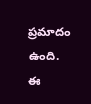ప్రమాదం ఉంది. ఈ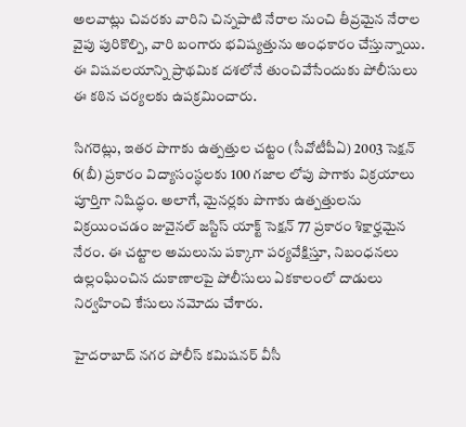అలవాట్లు చివరకు వారిని చిన్నపాటి నేరాల నుంచి తీవ్రమైన నేరాల వైపు పురికొల్పి, వారి బంగారు భవిష్యత్తును అంధకారం చేస్తున్నాయి. ఈ విషవలయాన్ని ప్రాథమిక దశలోనే తుంచివేసేందుకు పోలీసులు ఈ కఠిన చర్యలకు ఉపక్రమించారు.

సిగరెట్లు, ఇతర పొగాకు ఉత్పత్తుల చట్టం (సీవోటీపీఏ) 2003 సెక్షన్ 6(బీ) ప్రకారం విద్యాసంస్థలకు 100 గజాల లోపు పొగాకు విక్రయాలు పూర్తిగా నిషిద్ధం. అలాగే, మైనర్లకు పొగాకు ఉత్పత్తులను విక్రయించడం జువైనల్ జస్టిస్ యాక్ట్ సెక్షన్ 77 ప్రకారం శిక్షార్హమైన నేరం. ఈ చట్టాల అమలును పక్కాగా పర్యవేక్షిస్తూ, నిబంధనలు ఉల్లంఘించిన దుకాణాలపై పోలీసులు ఏకకాలంలో దాడులు నిర్వహించి కేసులు నమోదు చేశారు.

హైదరాబాద్ నగర పోలీస్ కమిషనర్ వీసీ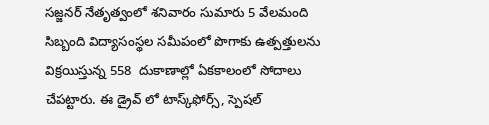సజ్జనర్ నేతృత్వంలో శనివారం సుమారు 5 వేలమంది సిబ్బంది విద్యాసంస్థల సమీపంలో పొగాకు ఉత్పత్తులను విక్రయిస్తున్న 558  దుకాణాల్లో ఏకకాలంలో సోదాలు చేపట్టారు. ఈ డ్రైవ్ లో టాస్క్‌ఫోర్స్, స్పెషల్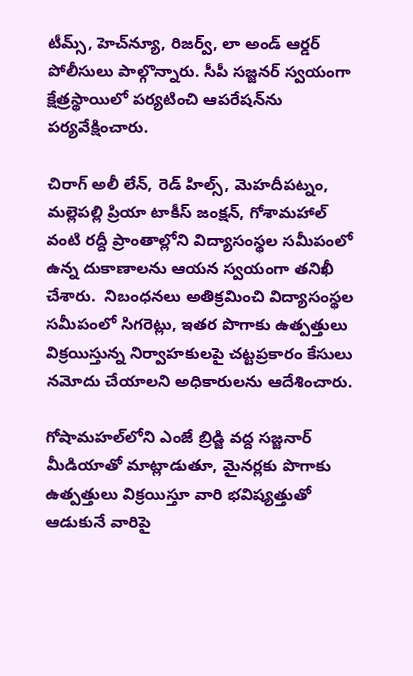టీమ్స్, హెచ్‌న్యూ, రిజర్వ్, లా అండ్ ఆర్డర్ పోలీసులు పాల్గొన్నారు. సీపీ సజ్జనర్ స్వయంగా క్షేత్రస్థాయిలో పర్యటించి ఆపరేషన్‌ను పర్యవేక్షించారు.

చిరాగ్ అలీ లేన్, రెడ్ హిల్స్, మెహదీపట్నం, మల్లెపల్లి ప్రియా టాకీస్ జంక్షన్, గోశామహాల్ వంటి రద్దీ ప్రాంతాల్లోని విద్యాసంస్థల సమీపంలో ఉన్న దుకాణాలను ఆయన స్వయంగా తనిఖీ చేశారు.  నిబంధనలు అతిక్రమించి విద్యాసంస్థల సమీపంలో సిగరెట్లు, ఇతర పొగాకు ఉత్పత్తులు విక్రయిస్తున్న నిర్వాహకులపై చట్టప్రకారం కేసులు నమోదు చేయాలని అధికారులను ఆదేశించారు.

గోషామహల్‌లోని ఎంజే బ్రిడ్జి వద్ద సజ్జనార్ మీడియాతో మాట్లాడుతూ, మైనర్లకు పొగాకు ఉత్పత్తులు విక్రయిస్తూ వారి భవిష్యత్తుతో ఆడుకునే వారిపై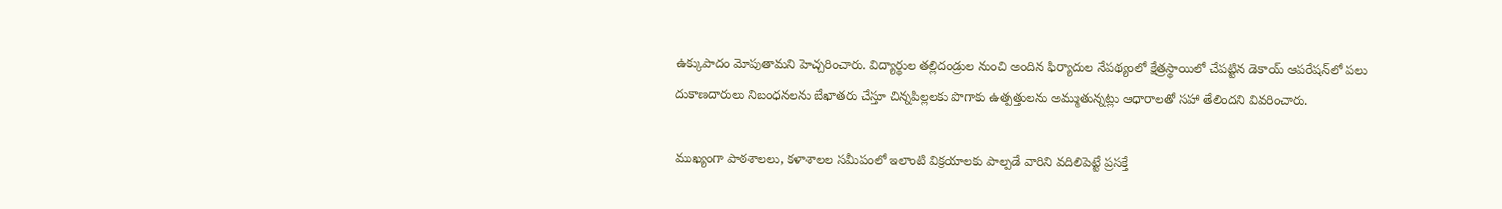ఉక్కుపాదం మోపుతామని హెచ్చరించారు. విద్యార్థుల తల్లిదండ్రుల నుంచి అందిన ఫిర్యాదుల నేపథ్యంలో క్షేత్రస్థాయిలో చేపట్టిన డెకాయ్ ఆపరేషన్‌లో పలు దుకాణదారులు నిబంధనలను బేఖాతరు చేస్తూ చిన్నపిల్లలకు పొగాకు ఉత్పత్తులను అమ్ముతున్నట్లు ఆధారాలతో సహా తేలిందని వివరించారు.

ముఖ్యంగా పాఠశాలలు, కళాశాలల సమీపంలో ఇలాంటి విక్రయాలకు పాల్పడే వారిని వదిలిపెట్టే ప్రసక్తే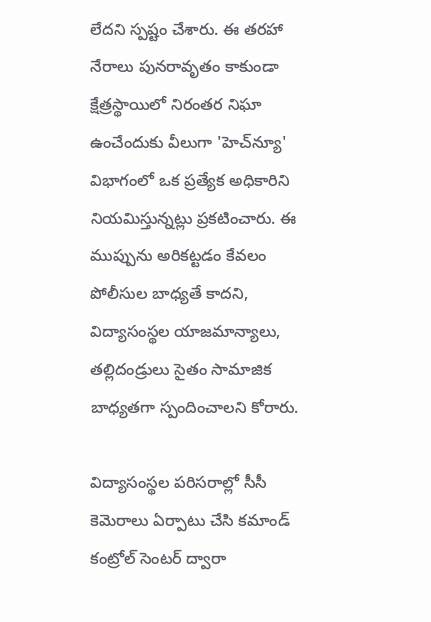లేదని స్పష్టం చేశారు. ఈ తరహా నేరాలు పునరావృతం కాకుండా క్షేత్రస్థాయిలో నిరంతర నిఘా ఉంచేందుకు వీలుగా 'హెచ్‌‌న్యూ' విభాగంలో ఒక ప్రత్యేక అధికారిని నియమిస్తున్నట్లు ప్రకటించారు. ఈ ముప్పును అరికట్టడం కేవలం పోలీసుల బాధ్యతే కాదని, విద్యాసంస్థల యాజమాన్యాలు, తల్లిదండ్రులు సైతం సామాజిక బాధ్యతగా స్పందించాలని కోరారు.

విద్యాసంస్థల పరిసరాల్లో సీసీ కెమెరాలు ఏర్పాటు చేసి కమాండ్ కంట్రోల్ సెంటర్ ద్వారా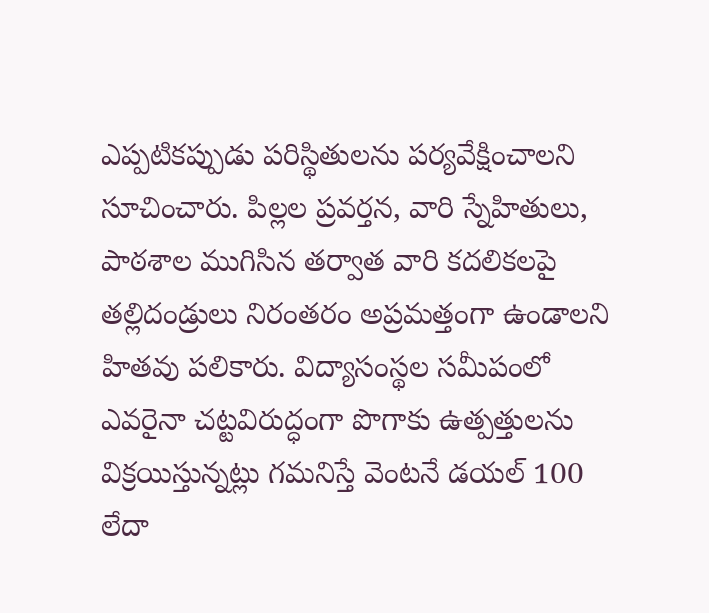ఎప్పటికప్పుడు పరిస్థితులను పర్యవేక్షించాలని సూచించారు. పిల్లల ప్రవర్తన, వారి స్నేహితులు, పాఠశాల ముగిసిన తర్వాత వారి కదలికలపై తల్లిదండ్రులు నిరంతరం అప్రమత్తంగా ఉండాలని హితవు పలికారు. విద్యాసంస్థల సమీపంలో ఎవరైనా చట్టవిరుద్ధంగా పొగాకు ఉత్పత్తులను విక్రయిస్తున్నట్లు గమనిస్తే వెంటనే డయల్ 100 లేదా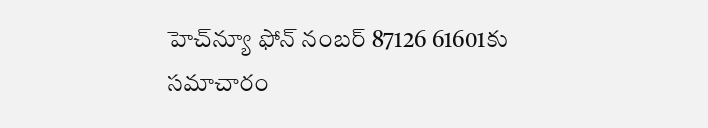హెచ్‌న్యూ ఫోన్ నంబర్ 87126 61601కు సమాచారం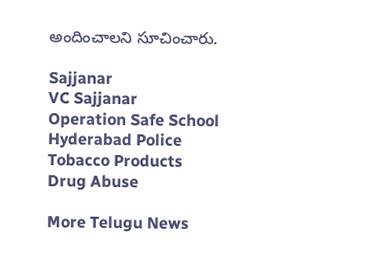అందించాలని సూచించారు.

Sajjanar
VC Sajjanar
Operation Safe School
Hyderabad Police
Tobacco Products
Drug Abuse

More Telugu News